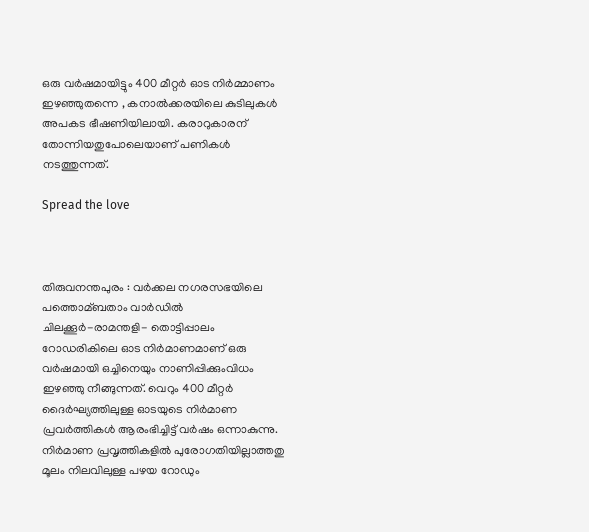ഒരു വര്‍ഷമായിട്ടും 400 മീറ്റര്‍ ഓട നിര്‍മ്മാണം ഇഴഞ്ഞുതന്നെ , കനാല്‍ക്കരയിലെ കുടിലുകള്‍ അപകട ഭീഷണിയിലായി. കരാറുകാരന് തോന്നിയതുപോലെയാണ് പണികള്‍ നടത്തുന്നത്.

Spread the love



തിരുവനന്തപുരം : വര്‍ക്കല നഗരസഭയിലെ പത്തൊമ്ബതാം വാര്‍ഡില്‍ ചിലക്കൂര്‍-രാമന്തളി- തൊട്ടിപ്പാലം റോഡരികിലെ ഓട നിര്‍മാണമാണ് ഒരു വര്‍ഷമായി ഒച്ചിനെയും നാണിപ്പിക്കുംവിധം ഇഴഞ്ഞു നീങ്ങുന്നത്. വെറും 400 മീറ്റര്‍ ദൈര്‍ഘ്യത്തിലുള്ള ഓടയുടെ നിര്‍മാണ പ്രവര്‍ത്തികള്‍ ആരംഭിച്ചിട്ട് വര്‍ഷം ഒന്നാകുന്നു. നിര്‍മാണ പ്രവൃത്തികളില്‍ പുരോഗതിയില്ലാത്തതു മൂലം നിലവിലുള്ള പഴയ റോഡും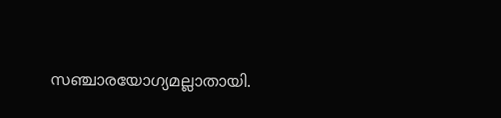സഞ്ചാരയോഗ്യമല്ലാതായി.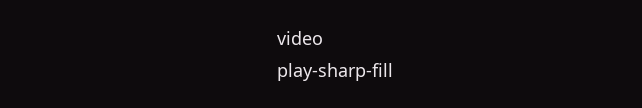video
play-sharp-fill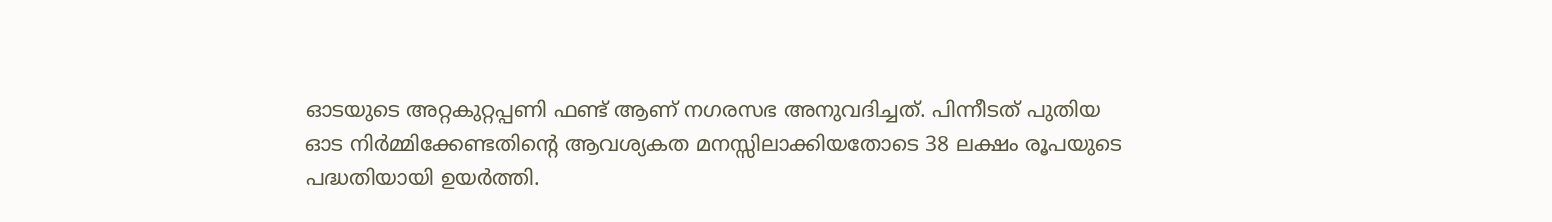ഓടയുടെ അറ്റകുറ്റപ്പണി ഫണ്ട് ആണ് നഗരസഭ അനുവദിച്ചത്. പിന്നീടത് പുതിയ ഓട നിര്‍മ്മിക്കേണ്ടതിന്റെ ആവശ്യകത മനസ്സിലാക്കിയതോടെ 38 ലക്ഷം രൂപയുടെ പദ്ധതിയായി ഉയര്‍ത്തി.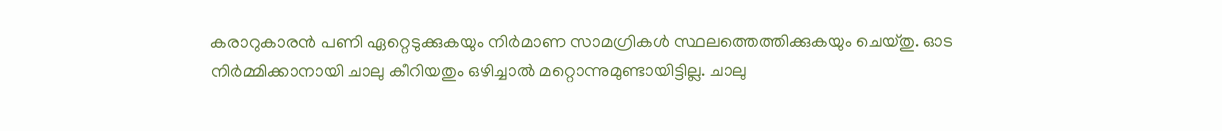കരാറുകാരൻ പണി ഏറ്റെടുക്കുകയും നിര്‍മാണ സാമഗ്രികള്‍ സ്ഥലത്തെത്തിക്കുകയും ചെയ്തു. ഓട നിര്‍മ്മിക്കാനായി ചാലു കീറിയതും ഒഴിച്ചാല്‍ മറ്റൊന്നുമുണ്ടായിട്ടില്ല. ചാലു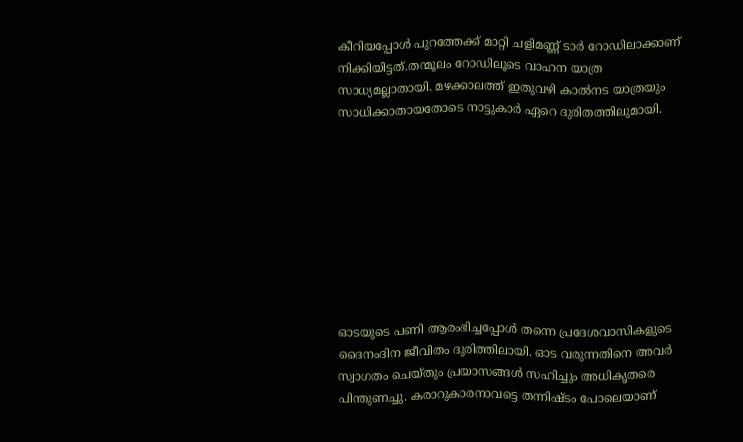കീറിയപ്പോള്‍ പുറത്തേക്ക് മാറ്റി ചളിമണ്ണ് ടാര്‍ റോഡിലാക്കാണ് നിക്കിയിട്ടത്.തന്മൂലം റോഡിലൂടെ വാഹന യാത്ര സാധ്യമല്ലാതായി. മഴക്കാലത്ത് ഇതുവഴി കാല്‍നട യാത്രയും സാധിക്കാതായതോടെ നാട്ടുകാര്‍ ഏറെ ദുരിതത്തിലുമായി.









ഓടയുടെ പണി ആരംഭിച്ചപ്പോള്‍ തന്നെ പ്രദേശവാസികളുടെ ദൈനംദിന ജീവിതം ദുരിത്തിലായി. ഓട വരുന്നതിനെ അവര്‍ സ്വാഗതം ചെയ്തും പ്രയാസങ്ങള്‍ സഹിച്ചും അധികൃതരെ പിന്തുണച്ചു. കരാറുകാരനാവട്ടെ തന്നിഷ്ടം പോലെയാണ്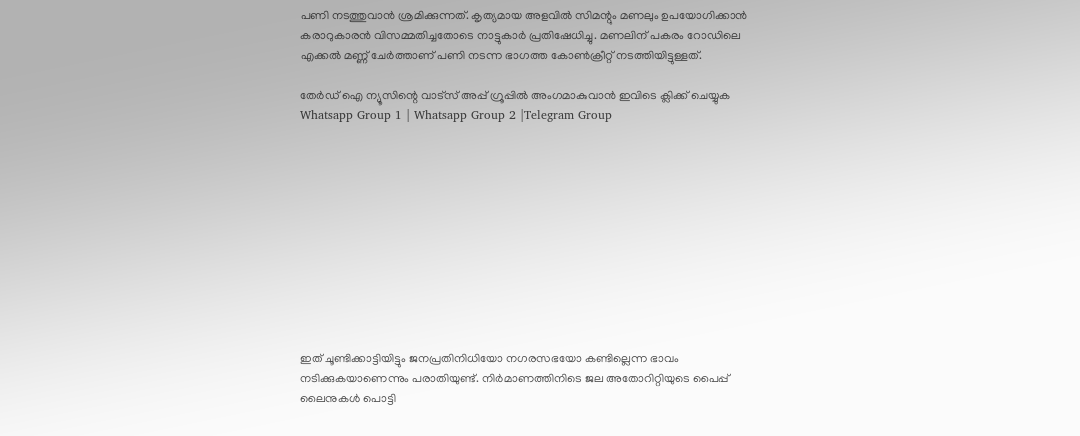പണി നടത്തുവാൻ ശ്രമിക്കുന്നത്. കൃത്യമായ അളവില്‍ സിമന്റും മണലും ഉപയോഗിക്കാൻ കരാറുകാരൻ വിസമ്മതിച്ചതോടെ നാട്ടുകാര്‍ പ്രതിഷേധിച്ചു. മണലിന് പകരം റോഡിലെ എക്കല്‍ മണ്ണ് ചേര്‍ത്താണ് പണി നടന്ന ഭാഗത്ത കോണ്‍ക്രീറ്റ് നടത്തിയിട്ടുള്ളത്.

തേർഡ് ഐ ന്യൂസിന്റെ വാട്സ് അപ്പ് ഗ്രൂപ്പിൽ അംഗമാകുവാൻ ഇവിടെ ക്ലിക്ക് ചെയ്യുക
Whatsapp Group 1 | Whatsapp Group 2 |Telegram Group











ഇത് ചൂണ്ടിക്കാട്ടിയിട്ടും ജനപ്രതിനിധിയോ നഗരസഭയോ കണ്ടില്ലെന്ന ഭാവം നടിക്കുകയാണെന്നും പരാതിയുണ്ട്. നിര്‍മാണത്തിനിടെ ജല അതോറിറ്റിയുടെ പൈപ്പ് ലൈനുകള്‍ പൊട്ടി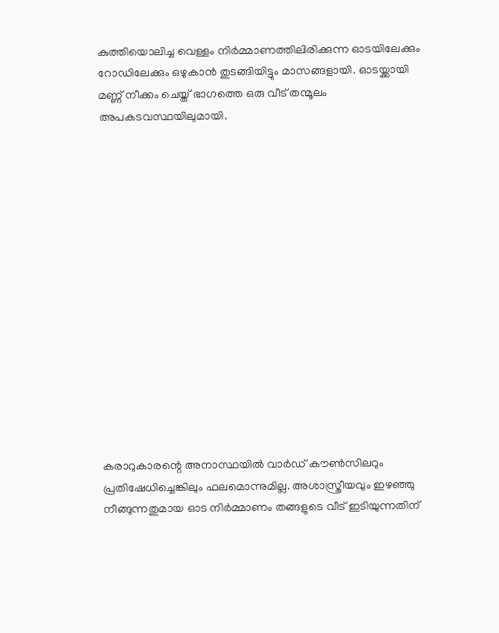കുത്തിയൊലിച്ച വെള്ളം നിര്‍മ്മാണത്തിലിരിക്കുന്ന ഓടയിലേക്കും റോഡിലേക്കും ഒഴുകാൻ തുടങ്ങിയിട്ടും മാസങ്ങളായി. ഓടയ്ക്കായി മണ്ണ് നീക്കം ചെയ്ത് ഭാഗത്തെ ഒരു വീട് തന്മൂലം അപകടവസ്ഥയിലുമായി.















കരാറുകാരന്റെ അനാസ്ഥയില്‍ വാര്‍ഡ് കൗണ്‍സിലറും പ്രതിഷേധിച്ചെങ്കിലും ഫലമൊന്നുമില്ല. അശാസ്ത്രീയവും ഇഴഞ്ഞു നീങ്ങുന്നതുമായ ഓട നിര്‍മ്മാണം തങ്ങളുടെ വീട് ഇടിയുന്നതിന്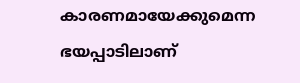കാരണമായേക്കുമെന്ന ഭയപ്പാടിലാണ്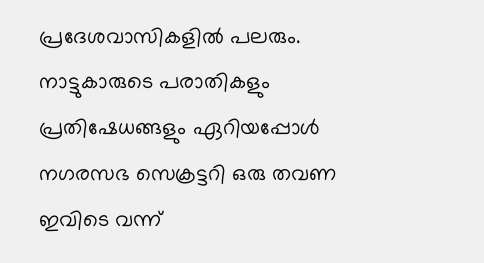പ്രദേശവാസികളില്‍ പലരും. നാട്ടുകാരുടെ പരാതികളും പ്രതിഷേധങ്ങളും ഏറിയപ്പോള്‍ നഗരസഭ സെക്രട്ടറി ഒരു തവണ ഇവിടെ വന്ന്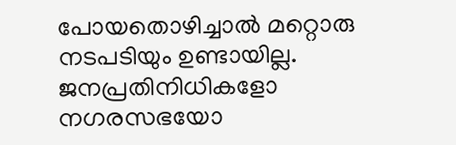പോയതൊഴിച്ചാല്‍ മറ്റൊരു നടപടിയും ഉണ്ടായില്ല. ജനപ്രതിനിധികളോ നഗരസഭയോ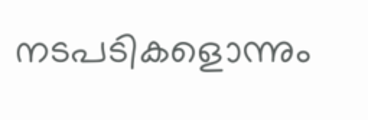നടപടികളൊന്നും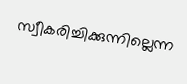സ്വീകരിച്ചിക്കുന്നില്ലെന്ന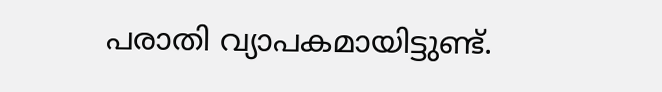പരാതി വ്യാപകമായിട്ടുണ്ട്.